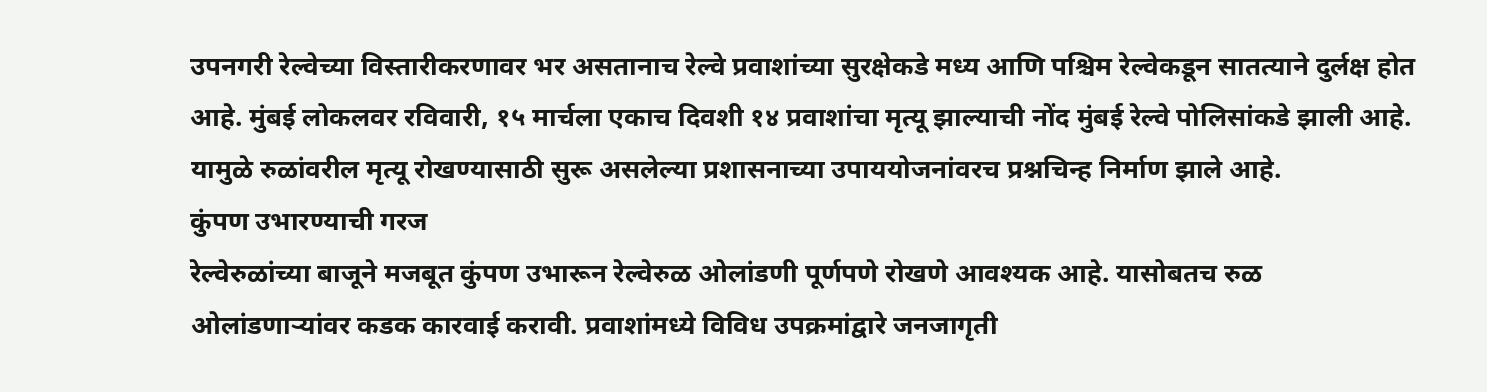उपनगरी रेल्वेच्या विस्तारीकरणावर भर असतानाच रेल्वे प्रवाशांच्या सुरक्षेकडे मध्य आणि पश्चिम रेल्वेकडून सातत्याने दुर्लक्ष होत आहे. मुंबई लोकलवर रविवारी, १५ मार्चला एकाच दिवशी १४ प्रवाशांचा मृत्यू झाल्याची नोंद मुंबई रेल्वे पोलिसांकडे झाली आहे. यामुळे रुळांवरील मृत्यू रोखण्यासाठी सुरू असलेल्या प्रशासनाच्या उपाययोजनांवरच प्रश्नचिन्ह निर्माण झाले आहे.
कुंपण उभारण्याची गरज
रेल्वेरुळांच्या बाजूने मजबूत कुंपण उभारून रेल्वेरुळ ओलांडणी पूर्णपणे रोखणे आवश्यक आहे. यासोबतच रुळ ओलांडणाऱ्यांवर कडक कारवाई करावी. प्रवाशांमध्ये विविध उपक्रमांद्वारे जनजागृती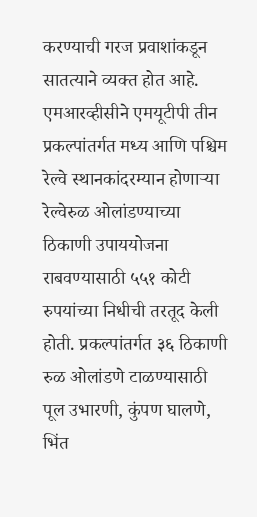करण्याची गरज प्रवाशांकडून सातत्याने व्यक्त होत आहे.
एमआरव्हीसीने एमयूटीपी तीन प्रकल्पांतर्गत मध्य आणि पश्चिम रेल्वे स्थानकांदरम्यान होणाऱ्या रेल्वेरुळ ओलांडण्याच्या ठिकाणी उपाययोजना राबवण्यासाठी ५५१ कोटी रुपयांच्या निधीची तरतूद केली होती. प्रकल्पांतर्गत ३६ ठिकाणी रुळ ओलांडणे टाळण्यासाठी पूल उभारणी, कुंपण घालणे, भिंत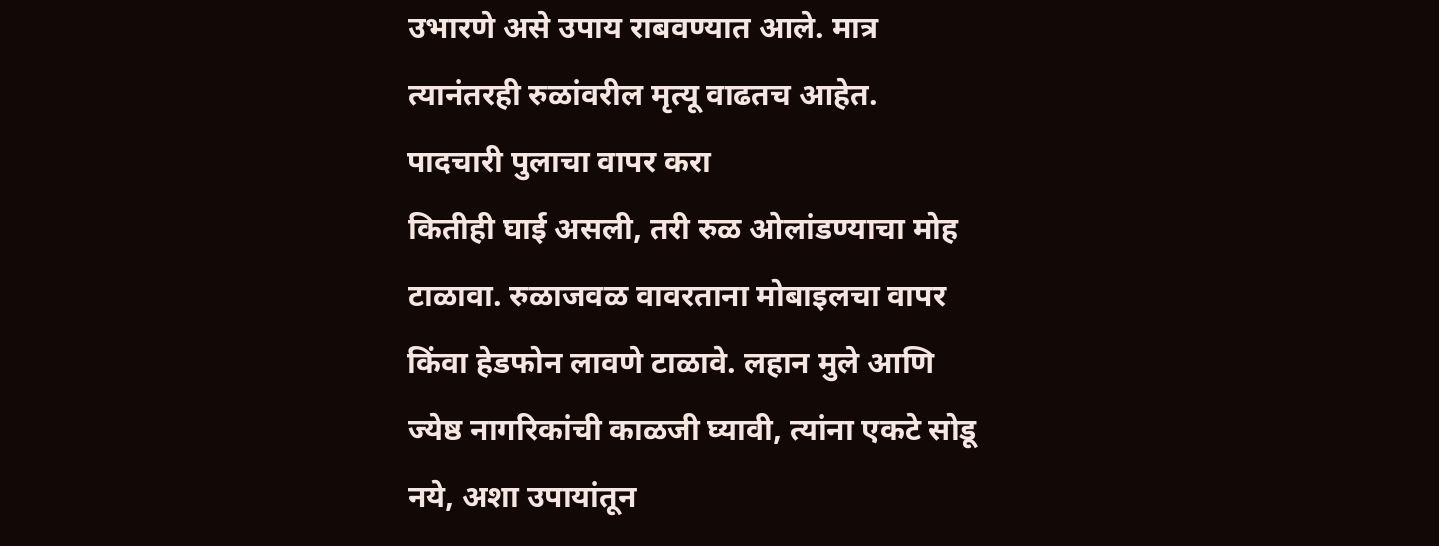उभारणे असे उपाय राबवण्यात आले. मात्र त्यानंतरही रुळांवरील मृत्यू वाढतच आहेत.
पादचारी पुलाचा वापर करा
कितीही घाई असली, तरी रुळ ओलांडण्याचा मोह टाळावा. रुळाजवळ वावरताना मोबाइलचा वापर किंवा हेडफोन लावणे टाळावे. लहान मुले आणि ज्येष्ठ नागरिकांची काळजी घ्यावी, त्यांना एकटे सोडू नये, अशा उपायांतून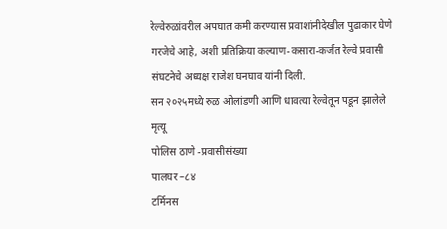रेल्वेरुळांवरील अपघात कमी करण्यास प्रवाशांनीदेखील पुढाकार घेणे गरजेचे आहे, अशी प्रतिक्रिया कल्याण-कसारा-कर्जत रेल्वे प्रवासी संघटनेचे अध्यक्ष राजेश घनघाव यांनी दिली.
सन २०२५मध्ये रुळ ओलांडणी आणि धावत्या रेल्वेतून पडून झालेले मृत्यू
पोलिस ठाणे -प्रवासीसंख्या
पालघर –८४
टर्मिनस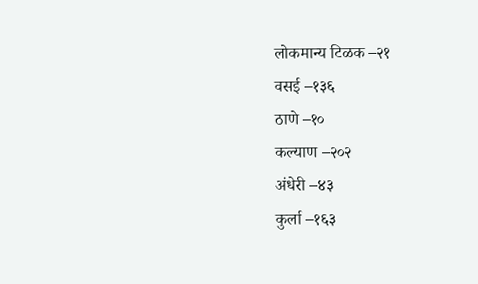लोकमान्य टिळक –२१
वसई –१३६
ठाणे –१०
कल्याण –२०२
अंधेरी –४३
कुर्ला –१६३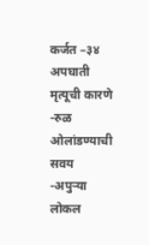कर्जत –३४
अपघाती मृत्यूची कारणे
-रुळ ओलांडण्याची सवय
-अपुऱ्या लोकल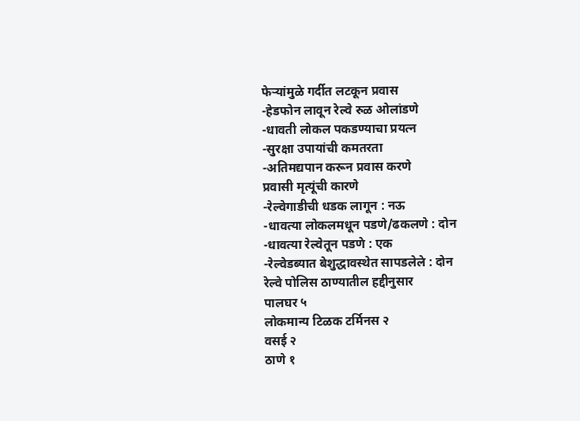फेऱ्यांमुळे गर्दीत लटकून प्रवास
-हेडफोन लावून रेल्वे रुळ ओलांडणे
-धावती लोकल पकडण्याचा प्रयत्न
-सुरक्षा उपायांची कमतरता
-अतिमद्यपान करून प्रवास करणे
प्रवासी मृत्यूंची कारणे
-रेल्वेगाडीची धडक लागून : नऊ
-धावत्या लोकलमधून पडणे/ढकलणे : दोन
-धावत्या रेल्वेतून पडणे : एक
-रेल्वेडब्यात बेशुद्धावस्थेत सापडलेले : दोन
रेल्वे पोलिस ठाण्यातील हद्दीनुसार
पालघर ५
लोकमान्य टिळक टर्मिनस २
वसई २
ठाणे १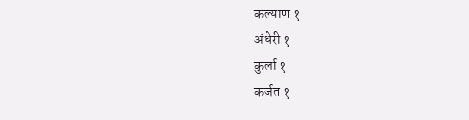कल्याण १
अंधेरी १
कुर्ला १
कर्जत १